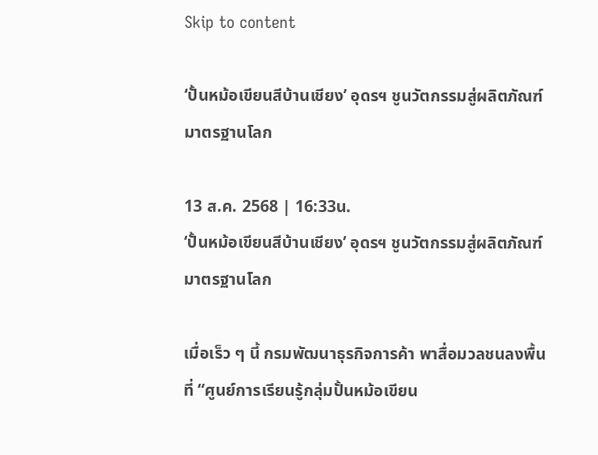Skip to content

‘ปั้นหม้อเขียนสีบ้านเชียง’ อุดรฯ ชูนวัตกรรมสู่ผลิตภัณฑ์มาตรฐานโลก

13 ส.ค. 2568 | 16:33น.
‘ปั้นหม้อเขียนสีบ้านเชียง’ อุดรฯ ชูนวัตกรรมสู่ผลิตภัณฑ์มาตรฐานโลก

เมื่อเร็ว ๆ นี้ กรมพัฒนาธุรกิจการค้า พาสื่อมวลชนลงพื้นที่ “ศูนย์การเรียนรู้กลุ่มปั้นหม้อเขียน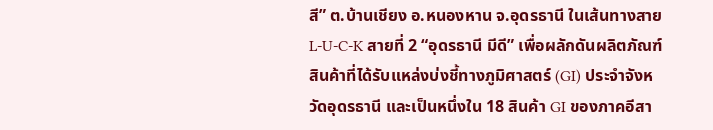สี” ต.บ้านเชียง อ.หนองหาน จ.อุดรธานี ในเส้นทางสาย L-U-C-K สายที่ 2 “อุดรธานี มีดี” เพื่อผลักดันผลิตภัณฑ์สินค้าที่ได้รับแหล่งบ่งชี้ทางภูมิศาสตร์ (GI) ประจำจังหวัดอุดรธานี และเป็นหนึ่งใน 18 สินค้า GI ของภาคอีสา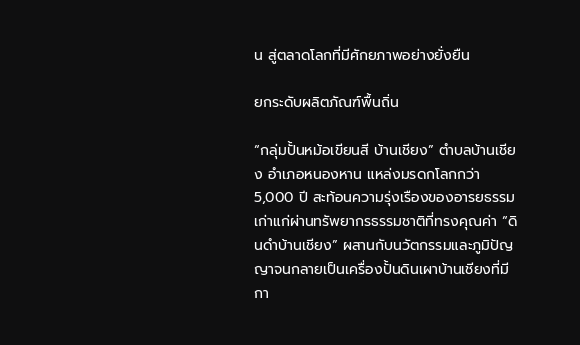น สู่ตลาดโลกที่มีศักยภาพอย่างยั่งยืน

ยกระดับผลิตภัณฑ์พื้นถิ่น

“กลุ่มปั้นหม้อเขียนสี บ้านเชียง” ตำบลบ้านเชียง อำเภอหนองหาน แหล่งมรดกโลกกว่า 5,000 ปี สะท้อนความรุ่งเรืองของอารยธรรมเก่าแก่ผ่านทรัพยากรธรรมชาติที่ทรงคุณค่า “ดินดำบ้านเชียง” ผสานกับนวัตกรรมและภูมิปัญญาจนกลายเป็นเครื่องปั้นดินเผาบ้านเชียงที่มีกา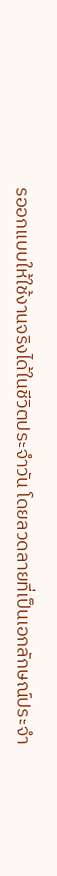รออกแบบให้ใช้งานจริงได้ในชีวิตประจำวัน โดยลวดลายที่เป็นเอกลักษณ์ประจำ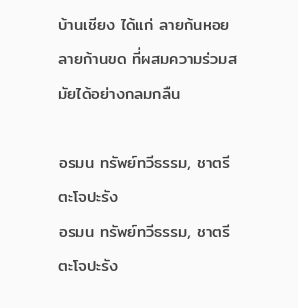บ้านเชียง ได้แก่ ลายก้นหอย ลายก้านขด ที่ผสมความร่วมสมัยได้อย่างกลมกลืน

อรมน ทรัพย์ทวีธรรม, ชาตรี ตะโจปะรัง
อรมน ทรัพย์ทวีธรรม, ชาตรี ตะโจปะรัง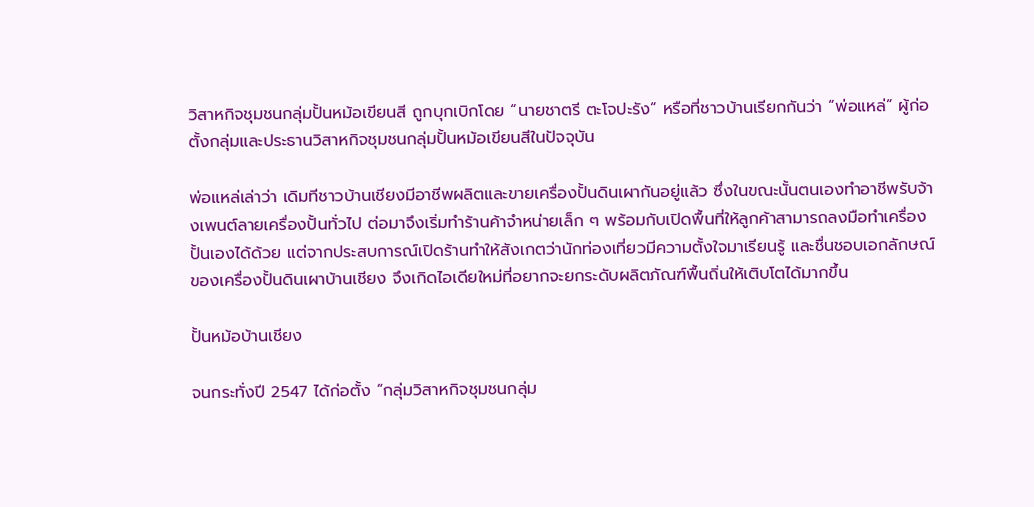วิสาหกิจชุมชนกลุ่มปั้นหม้อเขียนสี ถูกบุกเบิกโดย “นายชาตรี ตะโจปะรัง” หรือที่ชาวบ้านเรียกกันว่า “พ่อแหล่” ผู้ก่อตั้งกลุ่มและประธานวิสาหกิจชุมชนกลุ่มปั้นหม้อเขียนสีในปัจจุบัน

พ่อแหล่เล่าว่า เดิมทีชาวบ้านเชียงมีอาชีพผลิตและขายเครื่องปั้นดินเผากันอยู่แล้ว ซึ่งในขณะนั้นตนเองทำอาชีพรับจ้างเพนต์ลายเครื่องปั้นทั่วไป ต่อมาจึงเริ่มทำร้านค้าจำหน่ายเล็ก ๆ พร้อมกับเปิดพื้นที่ให้ลูกค้าสามารถลงมือทำเครื่องปั้นเองได้ด้วย แต่จากประสบการณ์เปิดร้านทำให้สังเกตว่านักท่องเที่ยวมีความตั้งใจมาเรียนรู้ และชื่นชอบเอกลักษณ์ของเครื่องปั้นดินเผาบ้านเชียง จึงเกิดไอเดียใหม่ที่อยากจะยกระดับผลิตภัณฑ์พื้นถิ่นให้เติบโตได้มากขึ้น

ปั้นหม้อบ้านเชียง

จนกระทั่งปี 2547 ได้ก่อตั้ง “กลุ่มวิสาหกิจชุมชนกลุ่ม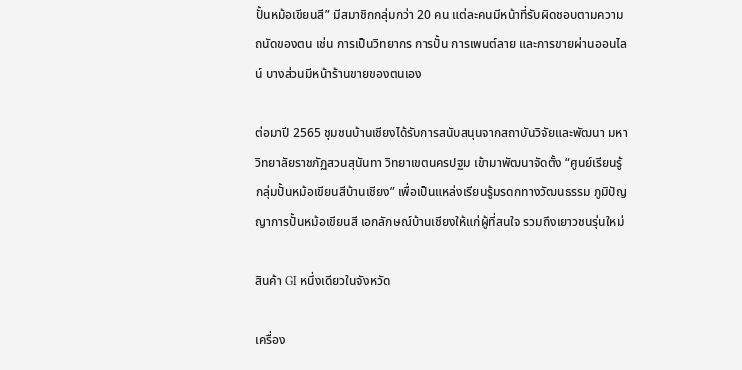ปั้นหม้อเขียนสี” มีสมาชิกกลุ่มกว่า 20 คน แต่ละคนมีหน้าที่รับผิดชอบตามความถนัดของตน เช่น การเป็นวิทยากร การปั้น การเพนต์ลาย และการขายผ่านออนไลน์ บางส่วนมีหน้าร้านขายของตนเอง

ต่อมาปี 2565 ชุมชนบ้านเชียงได้รับการสนับสนุนจากสถาบันวิจัยและพัฒนา มหาวิทยาลัยราชภัฏสวนสุนันทา วิทยาเขตนครปฐม เข้ามาพัฒนาจัดตั้ง “ศูนย์เรียนรู้กลุ่มปั้นหม้อเขียนสีบ้านเชียง” เพื่อเป็นแหล่งเรียนรู้มรดกทางวัฒนธรรม ภูมิปัญญาการปั้นหม้อเขียนสี เอกลักษณ์บ้านเชียงให้แก่ผู้ที่สนใจ รวมถึงเยาวชนรุ่นใหม่

สินค้า GI หนึ่งเดียวในจังหวัด

เครื่อง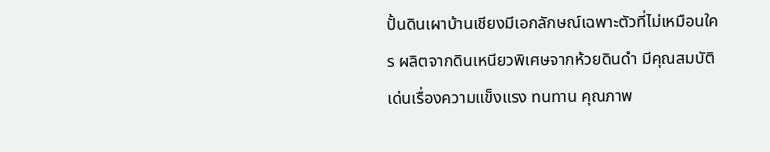ปั้นดินเผาบ้านเชียงมีเอกลักษณ์เฉพาะตัวที่ไม่เหมือนใคร ผลิตจากดินเหนียวพิเศษจากห้วยดินดำ มีคุณสมบัติเด่นเรื่องความแข็งแรง ทนทาน คุณภาพ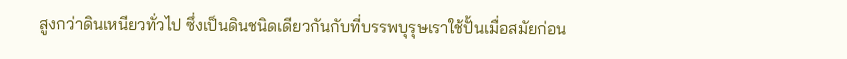สูงกว่าดินเหนียวทั่วไป ซึ่งเป็นดินชนิดเดียวกันกับที่บรรพบุรุษเราใช้ปั้นเมื่อสมัยก่อน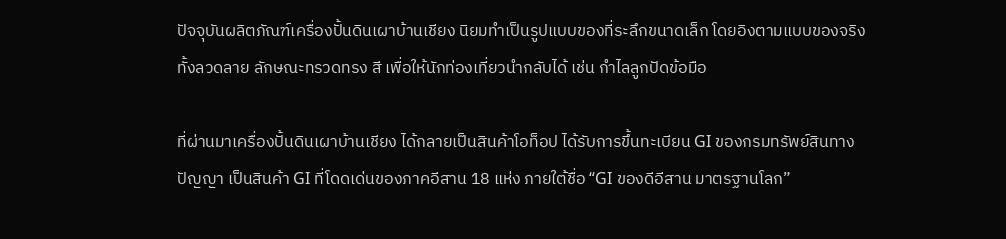ปัจจุบันผลิตภัณฑ์เครื่องปั้นดินเผาบ้านเชียง นิยมทำเป็นรูปแบบของที่ระลึกขนาดเล็ก โดยอิงตามแบบของจริง ทั้งลวดลาย ลักษณะทรวดทรง สี เพื่อให้นักท่องเที่ยวนำกลับได้ เช่น กำไลลูกปัดข้อมือ

ที่ผ่านมาเครื่องปั้นดินเผาบ้านเชียง ได้กลายเป็นสินค้าโอท็อป ได้รับการขึ้นทะเบียน GI ของกรมทรัพย์สินทางปัญญา เป็นสินค้า GI ที่โดดเด่นของภาคอีสาน 18 แห่ง ภายใต้ชื่อ “GI ของดีอีสาน มาตรฐานโลก”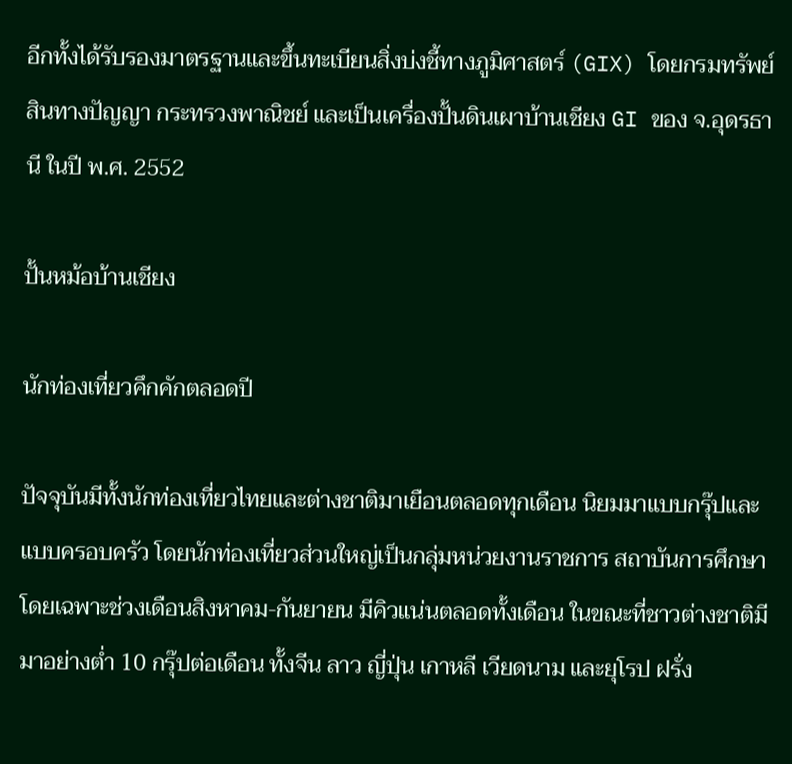อีกทั้งได้รับรองมาตรฐานและขึ้นทะเบียนสิ่งบ่งชี้ทางภูมิศาสตร์ (GIX) โดยกรมทรัพย์สินทางปัญญา กระทรวงพาณิชย์ และเป็นเครื่องปั้นดินเผาบ้านเชียง GI ของ จ.อุดรธานี ในปี พ.ศ. 2552

ปั้นหม้อบ้านเชียง

นักท่องเที่ยวคึกคักตลอดปี

ปัจจุบันมีทั้งนักท่องเที่ยวไทยและต่างชาติมาเยือนตลอดทุกเดือน นิยมมาแบบกรุ๊ปและแบบครอบครัว โดยนักท่องเที่ยวส่วนใหญ่เป็นกลุ่มหน่วยงานราชการ สถาบันการศึกษา โดยเฉพาะช่วงเดือนสิงหาคม-กันยายน มีคิวแน่นตลอดทั้งเดือน ในขณะที่ชาวต่างชาติมีมาอย่างต่ำ 10 กรุ๊ปต่อเดือน ทั้งจีน ลาว ญี่ปุ่น เกาหลี เวียดนาม และยุโรป ฝรั่ง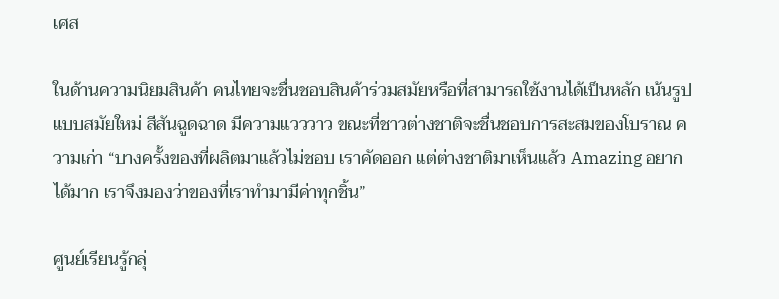เศส

ในด้านความนิยมสินค้า คนไทยจะชื่นชอบสินค้าร่วมสมัยหรือที่สามารถใช้งานได้เป็นหลัก เน้นรูปแบบสมัยใหม่ สีสันฉูดฉาด มีความแวววาว ขณะที่ชาวต่างชาติจะชื่นชอบการสะสมของโบราณ ความเก่า “บางครั้งของที่ผลิตมาแล้วไม่ชอบ เราคัดออก แต่ต่างชาติมาเห็นแล้ว Amazing อยากได้มาก เราจึงมองว่าของที่เราทำมามีค่าทุกชิ้น”

ศูนย์เรียนรู้กลุ่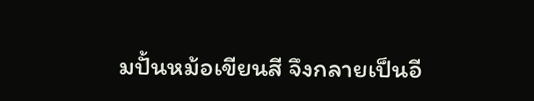มปั้นหม้อเขียนสี จึงกลายเป็นอี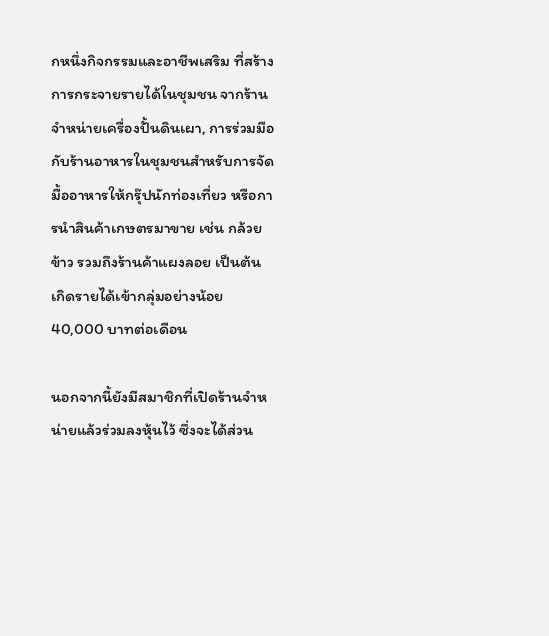กหนึ่งกิจกรรมและอาชีพเสริม ที่สร้างการกระจายรายได้ในชุมชน จากร้านจำหน่ายเครื่องปั้นดินเผา, การร่วมมือกับร้านอาหารในชุมชนสำหรับการจัดมื้ออาหารให้กรุ๊ปนักท่องเที่ยว หรือการนำสินค้าเกษตรมาขาย เช่น กล้วย ข้าว รวมถึงร้านค้าแผงลอย เป็นต้น เกิดรายได้เข้ากลุ่มอย่างน้อย 40,000 บาทต่อเดือน

นอกจากนี้ยังมีสมาชิกที่เปิดร้านจำหน่ายแล้วร่วมลงหุ้นไว้ ซึ่งจะได้ส่วน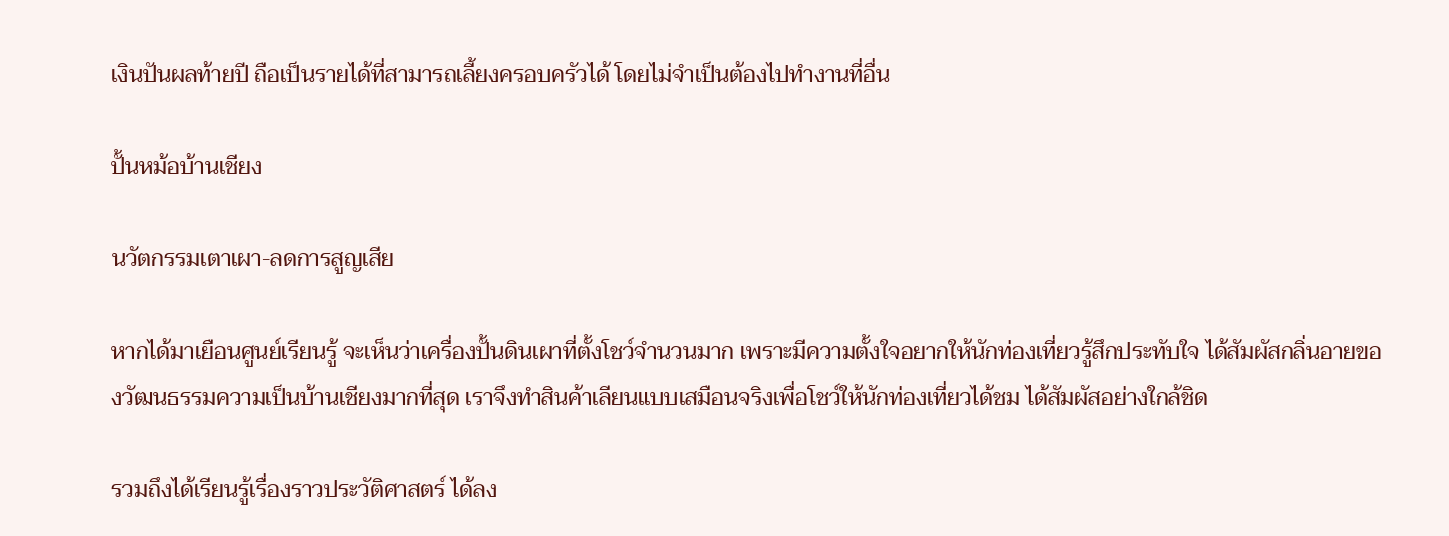เงินปันผลท้ายปี ถือเป็นรายได้ที่สามารถเลี้ยงครอบครัวได้ โดยไม่จำเป็นต้องไปทำงานที่อื่น

ปั้นหม้อบ้านเชียง

นวัตกรรมเตาเผา-ลดการสูญเสีย

หากได้มาเยือนศูนย์เรียนรู้ จะเห็นว่าเครื่องปั้นดินเผาที่ตั้งโชว์จำนวนมาก เพราะมีความตั้งใจอยากให้นักท่องเที่ยวรู้สึกประทับใจ ได้สัมผัสกลิ่นอายของวัฒนธรรมความเป็นบ้านเชียงมากที่สุด เราจึงทำสินค้าเลียนแบบเสมือนจริงเพื่อโชว์ให้นักท่องเที่ยวได้ชม ได้สัมผัสอย่างใกล้ชิด

รวมถึงได้เรียนรู้เรื่องราวประวัติศาสตร์ ได้ลง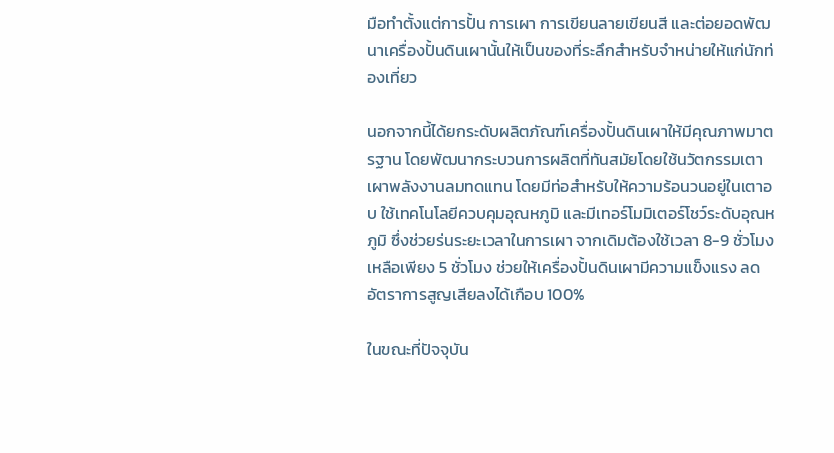มือทำตั้งแต่การปั้น การเผา การเขียนลายเขียนสี และต่อยอดพัฒนาเครื่องปั้นดินเผานั้นให้เป็นของที่ระลึกสำหรับจำหน่ายให้แก่นักท่องเที่ยว

นอกจากนี้ได้ยกระดับผลิตภัณฑ์เครื่องปั้นดินเผาให้มีคุณภาพมาตรฐาน โดยพัฒนากระบวนการผลิตที่ทันสมัยโดยใช้นวัตกรรมเตาเผาพลังงานลมทดแทน โดยมีท่อสำหรับให้ความร้อนวนอยู่ในเตาอบ ใช้เทคโนโลยีควบคุมอุณหภูมิ และมีเทอร์โมมิเตอร์โชว์ระดับอุณหภูมิ ซึ่งช่วยร่นระยะเวลาในการเผา จากเดิมต้องใช้เวลา 8-9 ชั่วโมง เหลือเพียง 5 ชั่วโมง ช่วยให้เครื่องปั้นดินเผามีความแข็งแรง ลดอัตราการสูญเสียลงได้เกือบ 100%

ในขณะที่ปัจจุบัน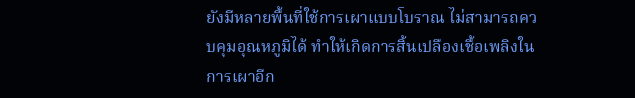ยังมีหลายพื้นที่ใช้การเผาแบบโบราณ ไม่สามารถควบคุมอุณหภูมิได้ ทำให้เกิดการสิ้นเปลืองเชื้อเพลิงในการเผาอีก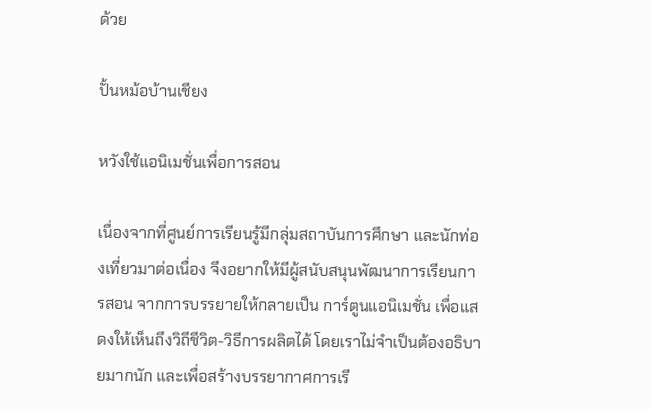ด้วย

ปั้นหม้อบ้านเชียง

หวังใช้แอนิเมชั่นเพื่อการสอน

เนื่องจากที่ศูนย์การเรียนรู้มีกลุ่มสถาบันการศึกษา และนักท่องเที่ยวมาต่อเนื่อง จึงอยากให้มีผู้สนับสนุนพัฒนาการเรียนการสอน จากการบรรยายให้กลายเป็น การ์ตูนแอนิเมชั่น เพื่อแสดงให้เห็นถึงวิถีชีวิต-วิธีการผลิตได้ โดยเราไม่จำเป็นต้องอธิบายมากนัก และเพื่อสร้างบรรยากาศการเรี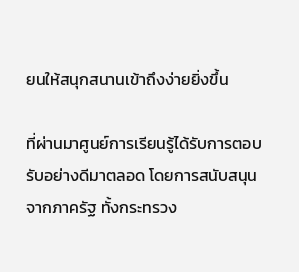ยนให้สนุกสนานเข้าถึงง่ายยิ่งขึ้น

ที่ผ่านมาศูนย์การเรียนรู้ได้รับการตอบรับอย่างดีมาตลอด โดยการสนับสนุนจากภาครัฐ ทั้งกระทรวง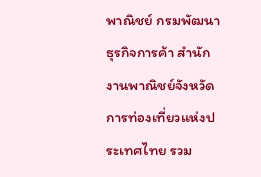พาณิชย์ กรมพัฒนาธุรกิจการค้า สำนักงานพาณิชย์จังหวัด การท่องเที่ยวแห่งประเทศไทย รวม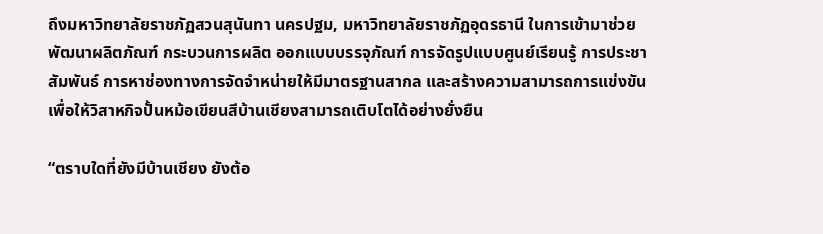ถึงมหาวิทยาลัยราชภัฏสวนสุนันทา นครปฐม, มหาวิทยาลัยราชภัฏอุดรธานี ในการเข้ามาช่วยพัฒนาผลิตภัณฑ์ กระบวนการผลิต ออกแบบบรรจุภัณฑ์ การจัดรูปแบบศูนย์เรียนรู้ การประชาสัมพันธ์ การหาช่องทางการจัดจำหน่ายให้มีมาตรฐานสากล และสร้างความสามารถการแข่งขัน เพื่อให้วิสาหกิจปั้นหม้อเขียนสีบ้านเชียงสามารถเติบโตได้อย่างยั่งยืน

“ตราบใดที่ยังมีบ้านเชียง ยังต้อ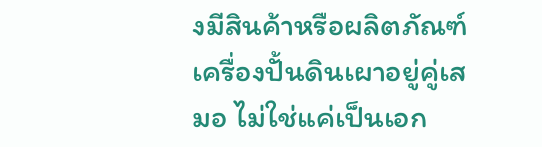งมีสินค้าหรือผลิตภัณฑ์เครื่องปั้นดินเผาอยู่คู่เสมอ ไม่ใช่แค่เป็นเอก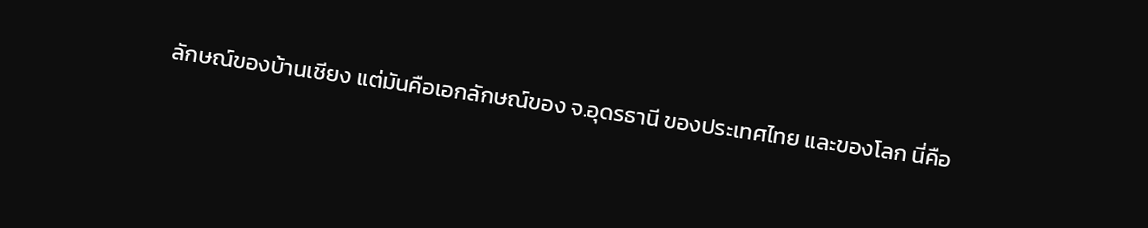ลักษณ์ของบ้านเชียง แต่มันคือเอกลักษณ์ของ จ.อุดรธานี ของประเทศไทย และของโลก นี่คือ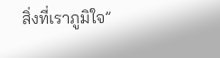สิ่งที่เราภูมิใจ”